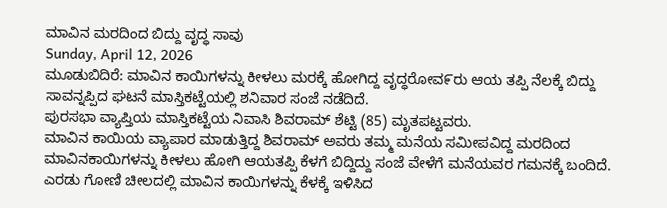ಮಾವಿನ ಮರದಿಂದ ಬಿದ್ದು ವೃದ್ಧ ಸಾವು
Sunday, April 12, 2026
ಮೂಡುಬಿದಿರೆ: ಮಾವಿನ ಕಾಯಿಗಳನ್ನು ಕೀಳಲು ಮರಕ್ಕೆ ಹೋಗಿದ್ದ ವೃದ್ಧರೋವ೯ರು ಆಯ ತಪ್ಪಿ ನೆಲಕ್ಕೆ ಬಿದ್ದು ಸಾವನ್ನಪ್ಪಿದ ಘಟನೆ ಮಾಸ್ತಿಕಟ್ಟೆಯಲ್ಲಿ ಶನಿವಾರ ಸಂಜೆ ನಡೆದಿದೆ.
ಪುರಸಭಾ ವ್ಯಾಪ್ತಿಯ ಮಾಸ್ತಿಕಟ್ಟೆಯ ನಿವಾಸಿ ಶಿವರಾಮ್ ಶೆಟ್ಟಿ (85) ಮೃತಪಟ್ಟವರು.
ಮಾವಿನ ಕಾಯಿಯ ವ್ಯಾಪಾರ ಮಾಡುತ್ತಿದ್ದ ಶಿವರಾಮ್ ಅವರು ತಮ್ಮ ಮನೆಯ ಸಮೀಪವಿದ್ದ ಮರದಿಂದ ಮಾವಿನಕಾಯಿಗಳನ್ನು ಕೀಳಲು ಹೋಗಿ ಆಯತಪ್ಪಿ ಕೆಳಗೆ ಬಿದ್ದಿದ್ದು ಸಂಜೆ ವೇಳೆಗೆ ಮನೆಯವರ ಗಮನಕ್ಕೆ ಬಂದಿದೆ. ಎರಡು ಗೋಣಿ ಚೀಲದಲ್ಲಿ ಮಾವಿನ ಕಾಯಿಗಳನ್ನು ಕೆಳಕ್ಕೆ ಇಳಿಸಿದ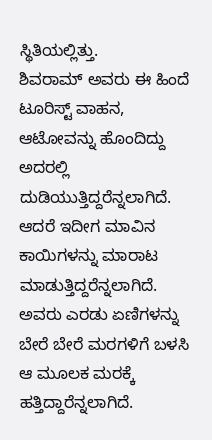ಸ್ಥಿತಿಯಲ್ಲಿತ್ತು.
ಶಿವರಾಮ್ ಅವರು ಈ ಹಿಂದೆ ಟೂರಿಸ್ಟ್ ವಾಹನ, ಆಟೋವನ್ನು ಹೊಂದಿದ್ದು ಅದರಲ್ಲಿ ದುಡಿಯುತ್ತಿದ್ದರೆನ್ನಲಾಗಿದೆ. ಆದರೆ ಇದೀಗ ಮಾವಿನ ಕಾಯಿಗಳನ್ನು ಮಾರಾಟ ಮಾಡುತ್ತಿದ್ದರೆನ್ನಲಾಗಿದೆ. ಅವರು ಎರಡು ಏಣಿಗಳನ್ನು ಬೇರೆ ಬೇರೆ ಮರಗಳಿಗೆ ಬಳಸಿ ಆ ಮೂಲಕ ಮರಕ್ಕೆ ಹತ್ತಿದ್ದಾರೆನ್ನಲಾಗಿದೆ.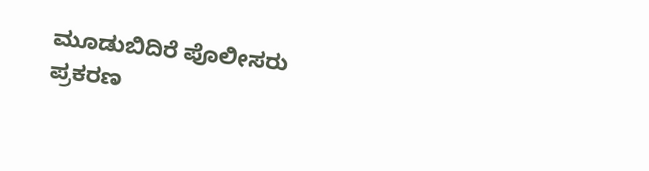ಮೂಡುಬಿದಿರೆ ಪೊಲೀಸರು ಪ್ರಕರಣ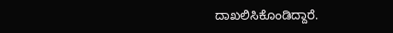ದಾಖಲಿಸಿಕೊಂಡಿದ್ದಾರೆ.